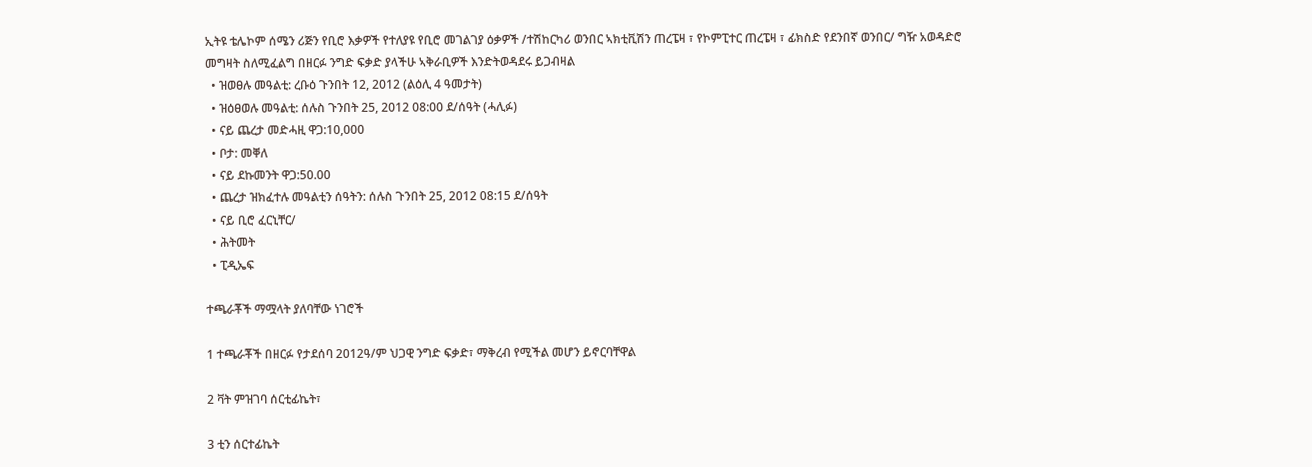ኢትዩ ቴሌኮም ሰሜን ሪጅን የቢሮ እቃዎች የተለያዩ የቢሮ መገልገያ ዕቃዎች /ተሽከርካሪ ወንበር ኣክቲቪሽን ጠረፔዛ ፣ የኮምፒተር ጠረፔዛ ፣ ፊክስድ የደንበኛ ወንበር/ ግዥ አወዳድሮ መግዛት ስለሚፈልግ በዘርፉ ንግድ ፍቃድ ያላችሁ ኣቅራቢዎች እንድትወዳደሩ ይጋብዛል
  • ዝወፀሉ መዓልቲ: ረቡዕ ጉንበት 12, 2012 (ልዕሊ 4 ዓመታት)
  • ዝዕፀወሉ መዓልቲ: ሰሉስ ጉንበት 25, 2012 08:00 ደ/ሰዓት (ሓሊፉ)
  • ናይ ጨረታ መድሓዚ ዋጋ:10,000
  • ቦታ: መቐለ
  • ናይ ደኩመንት ዋጋ:50.00
  • ጨረታ ዝክፈተሉ መዓልቲን ሰዓትን: ሰሉስ ጉንበት 25, 2012 08:15 ደ/ሰዓት
  • ናይ ቢሮ ፈርኒቸር/
  • ሕትመት
  • ፒዲኤፍ

ተጫራቾች ማሟላት ያለባቸው ነገሮች

1 ተጫራቾች በዘርፉ የታደሰባ 2012ዓ/ም ህጋዊ ንግድ ፍቃድ፣ ማቅረብ የሚችል መሆን ይኖርባቸዋል

2 ቫት ምዝገባ ሰርቲፊኬት፣

3 ቲን ሰርተፊኬት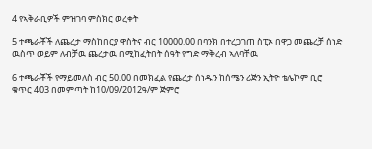4 የኣቅራቢዎች ምዝገባ ምስክር ወረቀት

5 ተጫራቾች ለጨረታ ማስከበርያ ዋስትና ብር 10000.00 በባንክ በተረጋገጠ ስፒኦ በዋጋ መጨረቻ ሰነድ ዉስጥ ወይም ለብቻዉ ጨረታዉ በሚከፈትበት ሰዓት የግድ ማቅረብ ኣለባቸዉ

6 ተጫራቾች የማይመለስ ብር 50.00 በመክፈል የጨረታ ሰነዱን ከሰሜን ሪጅን ኢትዮ ቴሌኮም ቢሮ ቁጥር 403 በመምጣት ከ10/09/2012ዓ/ም ጅምሮ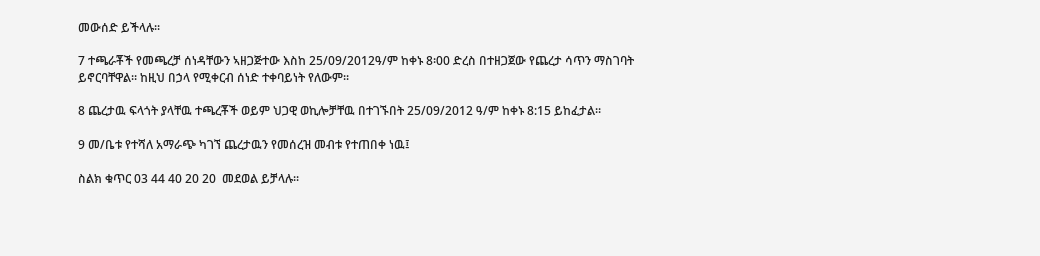መውሰድ ይችላሉ፡፡

7 ተጫራቾች የመጫረቻ ሰነዳቸውን ኣዘጋጅተው እስከ 25/09/2012ዓ/ም ከቀኑ 8፡00 ድረስ በተዘጋጀው የጨረታ ሳጥን ማስገባት ይኖርባቸዋል። ከዚህ በኃላ የሚቀርብ ሰነድ ተቀባይነት የለውም፡፡

8 ጨረታዉ ፍላጎት ያላቸዉ ተጫረቾች ወይም ህጋዊ ወኪሎቻቸዉ በተገኙበት 25/09/2012 ዓ/ም ከቀኑ 8:15 ይከፈታል።

9 መ/ቤቱ የተሻለ አማራጭ ካገኘ ጨረታዉን የመሰረዝ መብቱ የተጠበቀ ነዉ፤

ስልክ ቁጥር 03 44 40 20 20  መደወል ይቻላሉ፡፡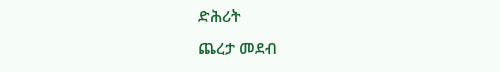ድሕሪት
ጨረታ መደብ